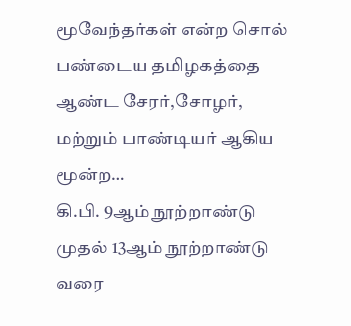மூவேந்தர்கள் என்ற சொல் பண்டைய தமிழகத்தை ஆண்ட சேரர்,சோழர், மற்றும் பாண்டியர் ஆகிய மூன்ற…
கி.பி. 9ஆம் நூற்றாண்டு முதல் 13ஆம் நூற்றாண்டு வரை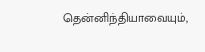தென்னிந்தியாவையும்,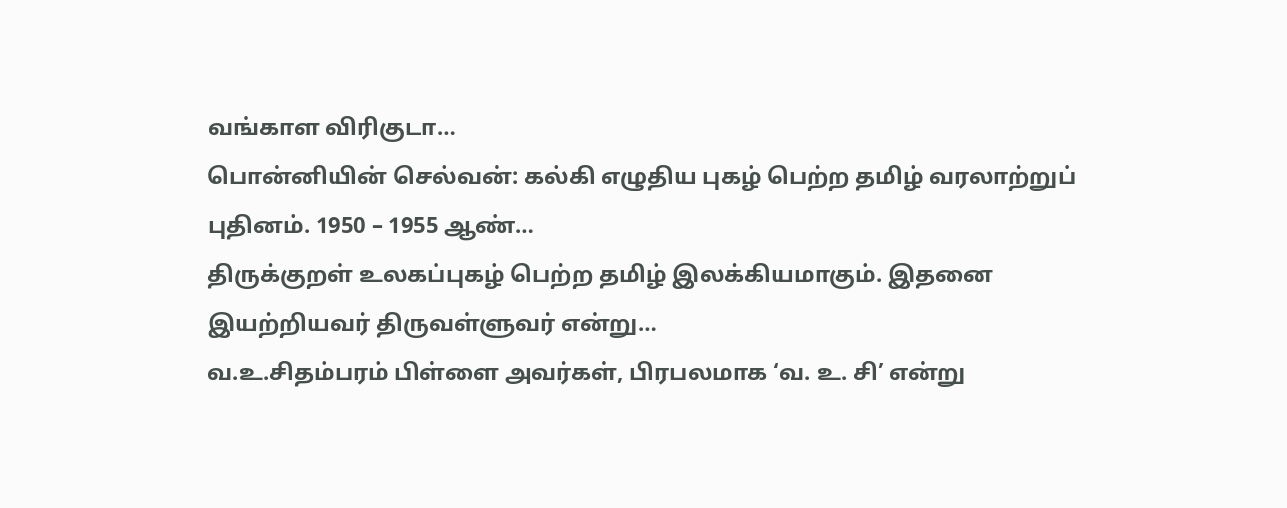வங்காள விரிகுடா…
பொன்னியின் செல்வன்: கல்கி எழுதிய புகழ் பெற்ற தமிழ் வரலாற்றுப் புதினம். 1950 – 1955 ஆண்…
திருக்குறள் உலகப்புகழ் பெற்ற தமிழ் இலக்கியமாகும். இதனை இயற்றியவர் திருவள்ளுவர் என்று…
வ.உ.சிதம்பரம் பிள்ளை அவர்கள், பிரபலமாக ‘வ. உ. சி’ என்று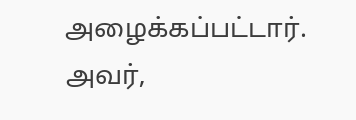அழைக்கப்பட்டார். அவர்,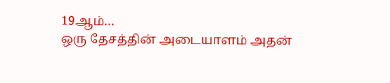19ஆம்…
ஒரு தேசத்தின் அடையாளம் அதன்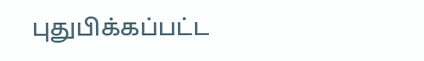புதுபிக்கப்பட்ட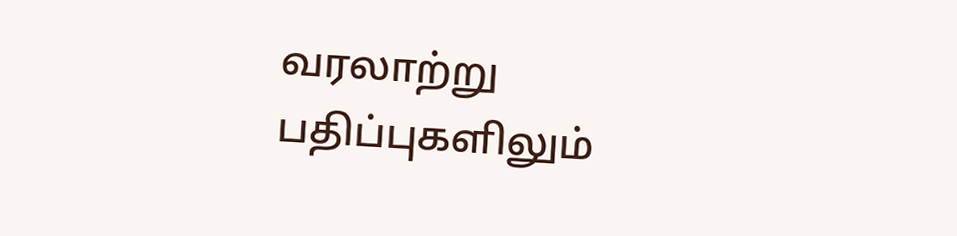வரலாற்று பதிப்புகளிலும்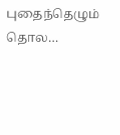புதைந்தெழும் தொல…